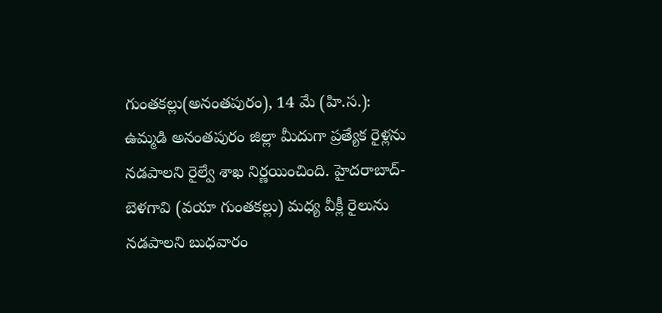గుంతకల్లు(అనంతపురం), 14 మే (హి.స.): ఉమ్మడి అనంతపురం జిల్లా మీదుగా ప్రత్యేక రైళ్లను నడపాలని రైల్వే శాఖ నిర్ణయించింది. హైదరాబాద్-బెళగావి (వయా గుంతకల్లు) మధ్య వీక్లీ రైలును నడపాలని బుధవారం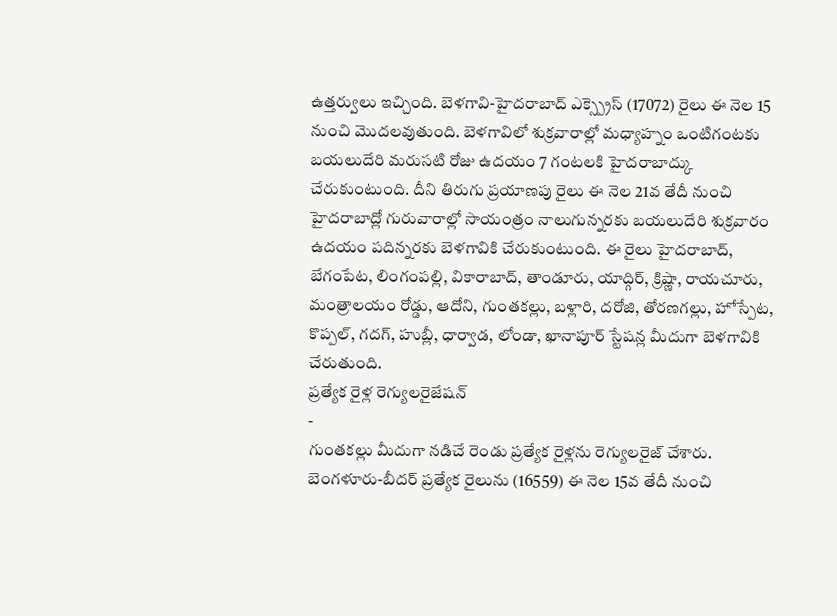ఉత్తర్వులు ఇచ్చింది. బెళగావి-హైదరాబాద్ ఎక్స్ప్రెస్ (17072) రైలు ఈ నెల 15 నుంచి మొదలవుతుంది. బెళగావిలో శుక్రవారాల్లో మధ్యాహ్నం ఒంటిగంటకు బయలుదేరి మరుసటి రోజు ఉదయం 7 గంటలకి హైదరాబాద్కు చేరుకుంటుంది. దీని తిరుగు ప్రయాణపు రైలు ఈ నెల 21వ తేదీ నుంచి హైదరాబాద్లో గురువారాల్లో సాయంత్రం నాలుగున్నరకు బయలుదేరి శుక్రవారం ఉదయం పదిన్నరకు బెళగావికి చేరుకుంటుంది. ఈ రైలు హైదరాబాద్, బేగంపేట, లింగంపల్లి, వికారాబాద్, తాండూరు, యాద్గిర్, క్రిష్ణా, రాయచూరు, మంత్రాలయం రోడ్డు, ఆదోని, గుంతకల్లు, బళ్లారి, దరోజి, తోరణగల్లు, హోస్పేట, కొప్పల్, గదగ్, హుబ్లీ, ధార్వాడ, లోండా, ఖానాపూర్ స్టేషన్ల మీదుగా బెళగావికి చేరుతుంది.
ప్రత్యేక రైళ్ల రెగ్యులరైజేషన్
-
గుంతకల్లు మీదుగా నడిచే రెండు ప్రత్యేక రైళ్లను రెగ్యులరైజ్ చేశారు. బెంగళూరు-బీదర్ ప్రత్యేక రైలును (16559) ఈ నెల 15వ తేదీ నుంచి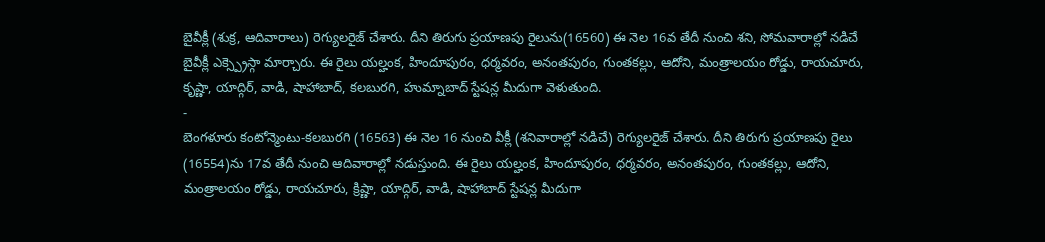బైవీక్లీ (శుక్ర, ఆదివారాలు) రెగ్యులరైజ్ చేశారు. దీని తిరుగు ప్రయాణపు రైలును(16560) ఈ నెల 16వ తేదీ నుంచి శని, సోమవారాల్లో నడిచే బైవీక్లీ ఎక్స్ప్రెస్గా మార్చారు. ఈ రైలు యల్హంక, హిందూపురం, ధర్మవరం, అనంతపురం, గుంతకల్లు, ఆదోని, మంత్రాలయం రోడ్డు, రాయచూరు, కృష్ణా, యాద్గిర్, వాడి, షాహాబాద్, కలబురగి, హుమ్నాబాద్ స్టేషన్ల మీదుగా వెళుతుంది.
-
బెంగళూరు కంటోన్మెంటు-కలబురగి (16563) ఈ నెల 16 నుంచి వీక్లీ (శనివారాల్లో నడిచే) రెగ్యులరైజ్ చేశారు. దీని తిరుగు ప్రయాణపు రైలు (16554)ను 17వ తేదీ నుంచి ఆదివారాల్లో నడుస్తుంది. ఈ రైలు యల్హంక, హిందూపురం, ధర్మవరం, అనంతపురం, గుంతకల్లు, ఆదోని, మంత్రాలయం రోడ్డు, రాయచూరు, క్రిష్ణా, యాద్గిర్, వాడి, షాహాబాద్ స్టేషన్ల మీదుగా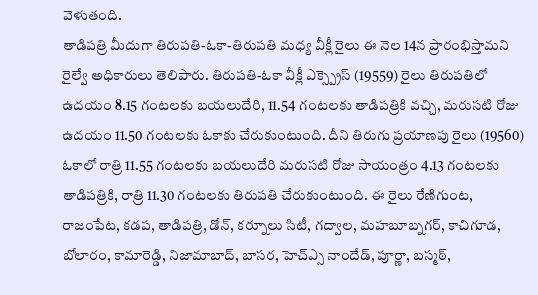వెళుతంది.
తాడిపత్రి మీదుగా తిరుపతి-ఓకా-తిరుపతి మధ్య వీక్లీ రైలు ఈ నెల 14న ప్రారంభిస్తామని రైల్వే అధికారులు తెలిపారు. తిరుపతి-ఓకా వీక్లీ ఎక్స్ప్రెస్ (19559) రైలు తిరుపతిలో ఉదయం 8.15 గంటలకు బయలుదేరి, 11.54 గంటలకు తాడిపత్రికి వచ్చి, మరుసటి రోజు ఉదయం 11.50 గంటలకు ఓకాకు చేరుకుంటుంది. దీని తిరుగు ప్రయాణపు రైలు (19560) ఓకాలో రాత్రి 11.55 గంటలకు బయలుదేరి మరుసటి రోజు సాయంత్రం 4.13 గంటలకు తాడిపత్రికి, రాత్రి 11.30 గంటలకు తిరుపతి చేరుకుంటుంది. ఈ రైలు రేణిగుంట, రాజంపేట, కడప, తాడిపత్రి, డోన్, కర్నూలు సిటీ, గద్వాల, మహబూబ్నగర్, కాచిగూడ, బోలారం, కామారెడ్డి, నిజామాబాద్, బాసర, హెచ్ఎ్స నాందేడ్, పూర్ణా, బస్మఠ్,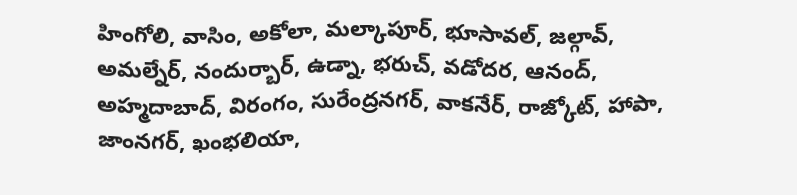హింగోలి, వాసిం, అకోలా, మల్కాపూర్, భూసావల్, జల్గావ్, అమల్నేర్, నందుర్బార్, ఉడ్నా, భరుచ్, వడోదర, ఆనంద్, అహ్మదాబాద్, విరంగం, సురేంద్రనగర్, వాకనేర్, రాజ్కోట్, హాపా, జాంనగర్, ఖంభలియా,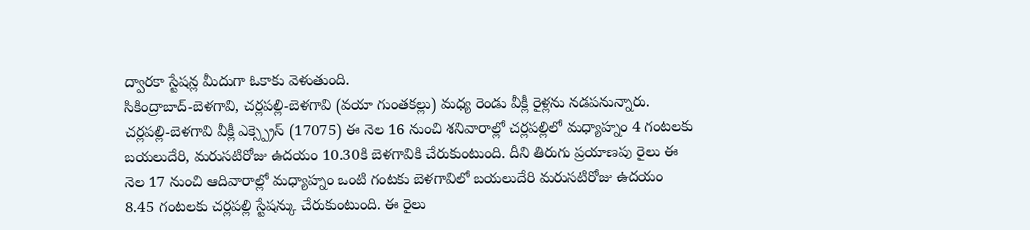ద్వారకా స్టేషన్ల మీదుగా ఓకాకు వెళుతుంది.
సికింద్రాబాద్-బెళగావి, చర్లపల్లి-బెళగావి (వయా గుంతకల్లు) మధ్య రెండు వీక్లీ రైళ్లను నడపనున్నారు. చర్లపల్లి-బెళగావి వీక్లీ ఎక్స్ప్రెస్ (17075) ఈ నెల 16 నుంచి శనివారాల్లో చర్లపల్లిలో మధ్యాహ్నం 4 గంటలకు బయలుదేరి, మరుసటిరోజు ఉదయం 10.30కి బెళగావికి చేరుకుంటుంది. దీని తిరుగు ప్రయాణపు రైలు ఈ నెల 17 నుంచి ఆదివారాల్లో మధ్యాహ్నం ఒంటి గంటకు బెళగావిలో బయలుదేరి మరుసటిరోజు ఉదయం 8.45 గంటలకు చర్లపల్లి స్టేషన్కు చేరుకుంటుంది. ఈ రైలు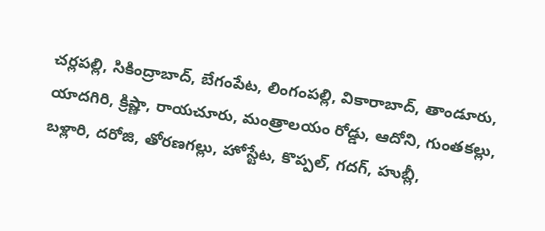చర్లపల్లి, సికింద్రాబాద్, బేగంపేట, లింగంపల్లి, వికారాబాద్, తాండూరు, యాదగిరి, క్రిష్ణా, రాయచూరు, మంత్రాలయం రోడ్డు, ఆదోని, గుంతకల్లు, బళ్లారి, దరోజి, తోరణగల్లు, హోస్టేట, కొప్పల్, గదగ్, హుబ్లీ,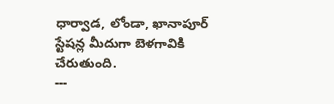ధార్వాడ, లోండా, ఖానాపూర్ స్టేషన్ల మీదుగా బెళగావికి చేరుతుంది.
---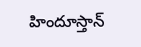హిందూస్తాన్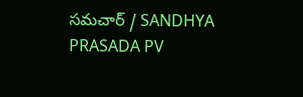సమచార్ / SANDHYA PRASADA PV